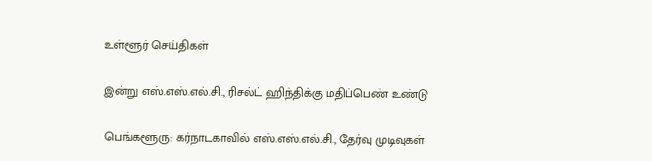உள்ளூர் செய்திகள்

இன்று எஸ்.எஸ்.எல்.சி., ரிசல்ட் ஹிந்திக்கு மதிப்பெண் உண்டு

பெங்களூரு: கர்நாடகாவில் எஸ்.எஸ்.எல்.சி., தேர்வு முடிவுகள்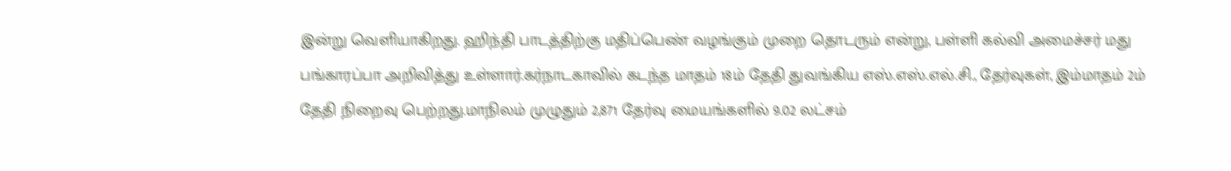இன்று வெளியாகிறது. ஹிந்தி பாடத்திற்கு மதிப்பெண் வழங்கும் முறை தொடரும் என்று, பள்ளி கல்வி அமைச்சர் மது பங்காரப்பா அறிவித்து உள்ளார்.கர்நாடகாவில் கடந்த மாதம் 18ம் தேதி துவங்கிய எஸ்.எஸ்.எல்.சி., தேர்வுகள், இம்மாதம் 2ம் தேதி நிறைவு பெற்றது.மாநிலம் முழுதும் 2,871 தேர்வு மையங்களில் 9.02 லட்சம்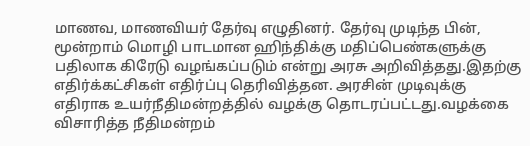மாணவ, மாணவியர் தேர்வு எழுதினர். தேர்வு முடிந்த பின், மூன்றாம் மொழி பாடமான ஹிந்திக்கு மதிப்பெண்களுக்கு பதிலாக கிரேடு வழங்கப்படும் என்று அரசு அறிவித்தது.இதற்கு எதிர்க்கட்சிகள் எதிர்ப்பு தெரிவித்தன. அரசின் முடிவுக்கு எதிராக உயர்நீதிமன்றத்தில் வழக்கு தொடரப்பட்டது.வழக்கை விசாரித்த நீதிமன்றம்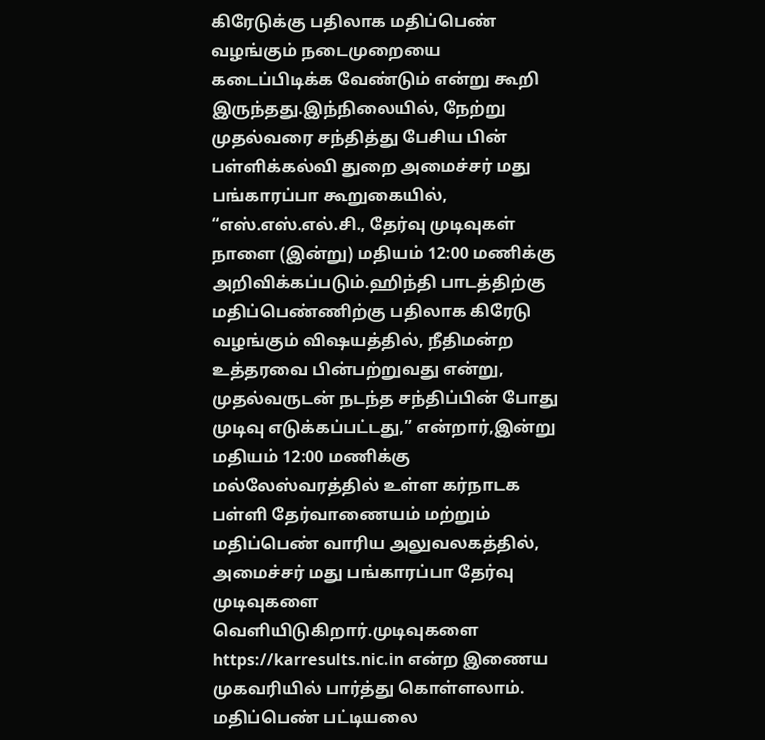கிரேடுக்கு பதிலாக மதிப்பெண் வழங்கும் நடைமுறையை கடைப்பிடிக்க வேண்டும் என்று கூறி இருந்தது.இந்நிலையில், நேற்று முதல்வரை சந்தித்து பேசிய பின் பள்ளிக்கல்வி துறை அமைச்சர் மது பங்காரப்பா கூறுகையில், “எஸ்.எஸ்.எல்.சி., தேர்வு முடிவுகள் நாளை (இன்று) மதியம் 12:00 மணிக்கு அறிவிக்கப்படும்.ஹிந்தி பாடத்திற்கு மதிப்பெண்ணிற்கு பதிலாக கிரேடு வழங்கும் விஷயத்தில், நீதிமன்ற உத்தரவை பின்பற்றுவது என்று, முதல்வருடன் நடந்த சந்திப்பின் போது முடிவு எடுக்கப்பட்டது,” என்றார்,இன்று மதியம் 12:00 மணிக்கு மல்லேஸ்வரத்தில் உள்ள கர்நாடக பள்ளி தேர்வாணையம் மற்றும் மதிப்பெண் வாரிய அலுவலகத்தில், அமைச்சர் மது பங்காரப்பா தேர்வு முடிவுகளை வெளியிடுகிறார்.முடிவுகளை https://karresults.nic.in என்ற இணைய முகவரியில் பார்த்து கொள்ளலாம். மதிப்பெண் பட்டியலை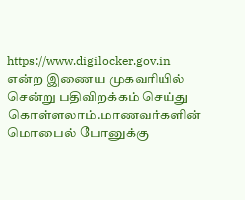https://www.digilocker.gov.in என்ற இணைய முகவரியில் சென்று பதிவிறக்கம் செய்து கொள்ளலாம்.மாணவர்களின் மொபைல் போனுக்கு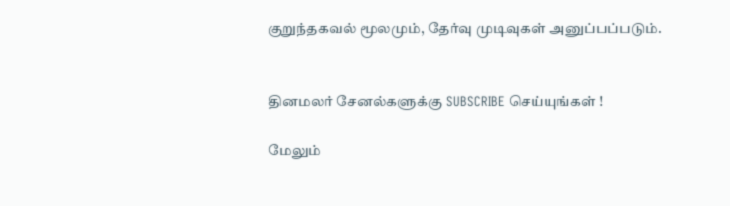குறுந்தகவல் மூலமும், தேர்வு முடிவுகள் அனுப்பப்படும்.


தினமலர் சேனல்களுக்கு SUBSCRIBE செய்யுங்கள் !

மேலும்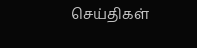செய்திகள்